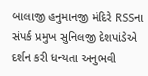બાલાજી હનુમાનજી મંદિરે RSSના સંપર્ક પ્રમુખ સુનિલજી દેશપાંડેએ દર્શન કરી ધન્યતા અનુભવી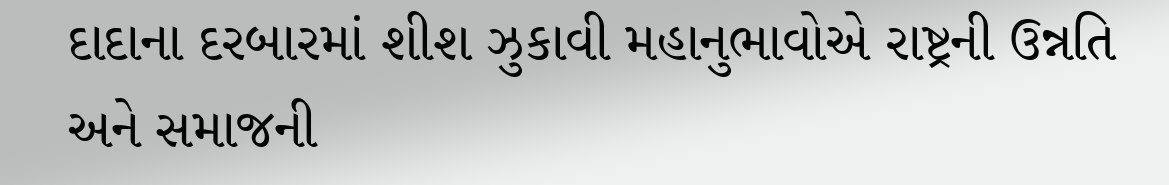દાદાના દરબારમાં શીશ ઝુકાવી મહાનુભાવોએ રાષ્ટ્રની ઉન્નતિ અને સમાજની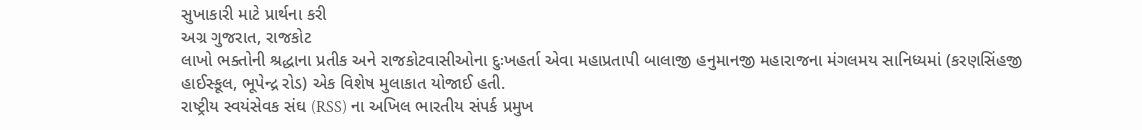સુખાકારી માટે પ્રાર્થના કરી
અગ્ર ગુજરાત, રાજકોટ
લાખો ભક્તોની શ્રદ્ધાના પ્રતીક અને રાજકોટવાસીઓના દુઃખહર્તા એવા મહાપ્રતાપી બાલાજી હનુમાનજી મહારાજના મંગલમય સાનિધ્યમાં (કરણસિંહજી હાઈસ્કૂલ, ભૂપેન્દ્ર રોડ) એક વિશેષ મુલાકાત યોજાઈ હતી.
રાષ્ટ્રીય સ્વયંસેવક સંઘ (RSS) ના અખિલ ભારતીય સંપર્ક પ્રમુખ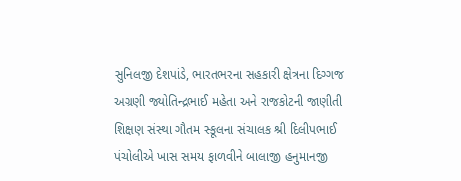સુનિલજી દેશપાંડે, ભારતભરના સહકારી ક્ષેત્રના દિગ્ગજ અગ્રણી જ્યોતિન્દ્રભાઈ મહેતા અને રાજકોટની જાણીતી શિક્ષણ સંસ્થા ગૌતમ સ્કૂલના સંચાલક શ્રી દિલીપભાઈ પંચોલીએ ખાસ સમય ફાળવીને બાલાજી હનુમાનજી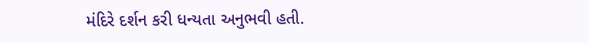મંદિરે દર્શન કરી ધન્યતા અનુભવી હતી.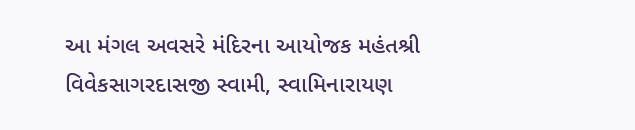આ મંગલ અવસરે મંદિરના આયોજક મહંતશ્રી વિવેકસાગરદાસજી સ્વામી, સ્વામિનારાયણ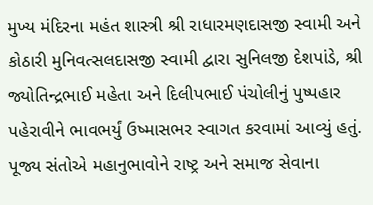મુખ્ય મંદિરના મહંત શાસ્ત્રી શ્રી રાધારમણદાસજી સ્વામી અને કોઠારી મુનિવત્સલદાસજી સ્વામી દ્વારા સુનિલજી દેશપાંડે, શ્રી જ્યોતિન્દ્રભાઈ મહેતા અને દિલીપભાઈ પંચોલીનું પુષ્પહાર પહેરાવીને ભાવભર્યું ઉષ્માસભર સ્વાગત કરવામાં આવ્યું હતું. પૂજ્ય સંતોએ મહાનુભાવોને રાષ્ટ્ર અને સમાજ સેવાના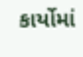કાર્યોમાં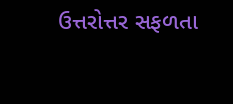ઉત્તરોત્તર સફળતા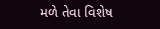મળે તેવા વિશેષ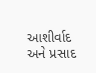આશીર્વાદ અને પ્રસાદ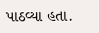પાઠવ્યા હતા.